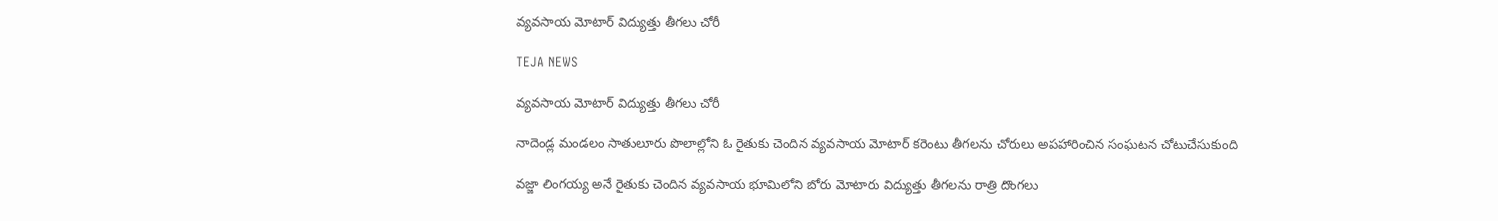వ్యవసాయ మోటార్ విద్యుత్తు తీగలు చోరీ

TEJA NEWS

వ్యవసాయ మోటార్ విద్యుత్తు తీగలు చోరీ

నాదెండ్ల మండలం సాతులూరు పొలాల్లోని ఓ రైతుకు చెందిన వ్యవసాయ మోటార్ కరెంటు తీగలను చోరులు అపహారించిన సంఘటన చోటుచేసుకుంది

వజ్జా లింగయ్య అనే రైతుకు చెందిన వ్యవసాయ భూమిలోని బోరు మోటారు విద్యుత్తు తీగలను రాత్రి దొంగలు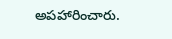అపహారించారు.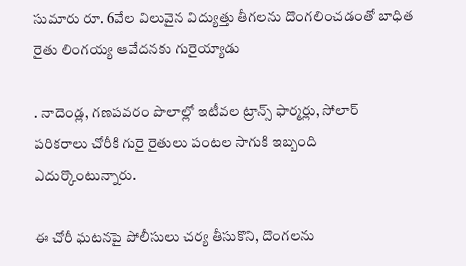సుమారు రూ. 6వేల విలువైన విద్యుత్తు తీగలను దొంగలించడంతో బాధిత రైతు లింగయ్య ఆవేదనకు గురైయ్యాడు

. నాదెండ్ల, గణపవరం పొలాల్లో ఇటీవల ట్రాన్స్ ఫార్మర్లు, సోలార్ పరికరాలు చోరీకి గురై రైతులు పంటల సాగుకి ఇబ్బంది ఎదుర్కొంటున్నారు.

ఈ చోరీ ఘటనపై పోలీసులు చర్య తీసుకొని, దొంగలను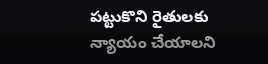పట్టుకొని రైతులకు న్యాయం చేయాలని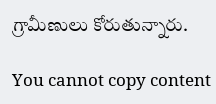గ్రామీణులు కోరుతున్నారు.

You cannot copy content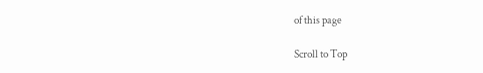of this page

Scroll to Top